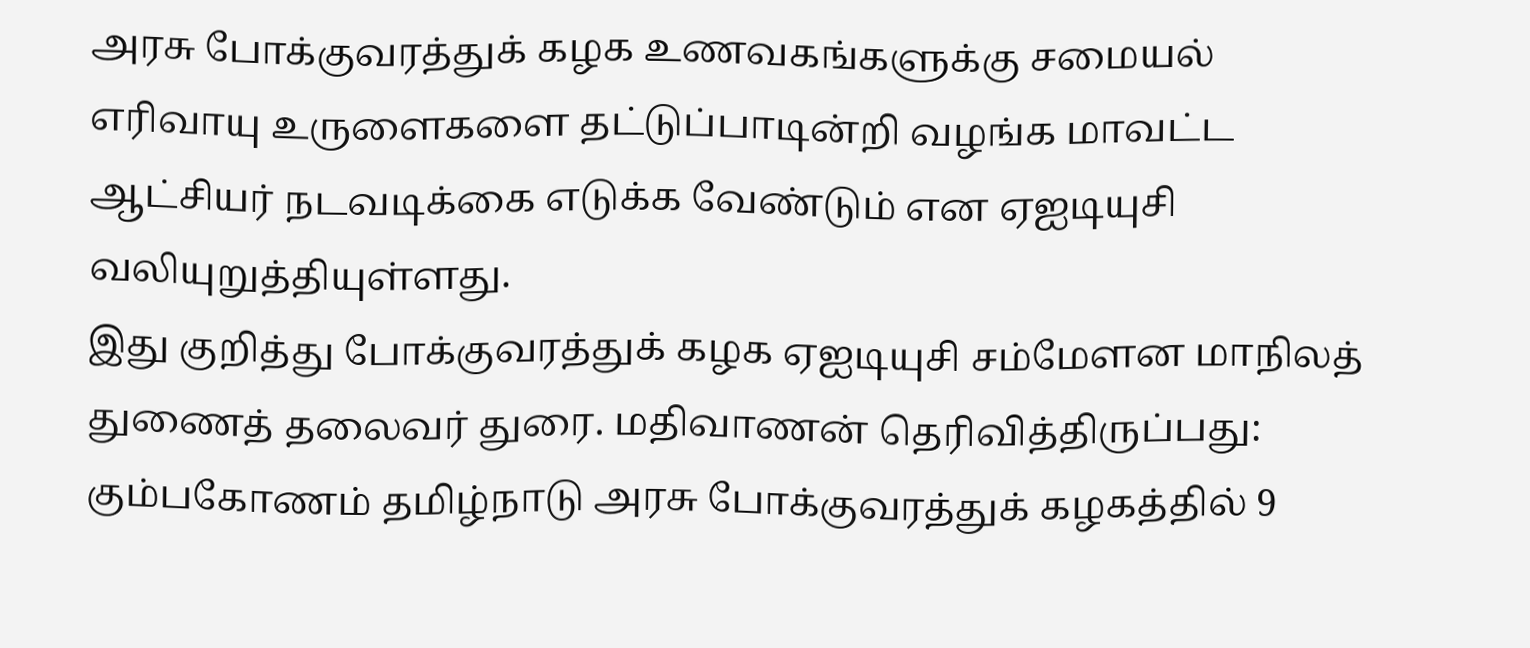அரசு போக்குவரத்துக் கழக உணவகங்களுக்கு சமையல் எரிவாயு உருளைகளை தட்டுப்பாடின்றி வழங்க மாவட்ட ஆட்சியர் நடவடிக்கை எடுக்க வேண்டும் என ஏஐடியுசி வலியுறுத்தியுள்ளது.
இது குறித்து போக்குவரத்துக் கழக ஏஐடியுசி சம்மேளன மாநிலத் துணைத் தலைவர் துரை. மதிவாணன் தெரிவித்திருப்பது: கும்பகோணம் தமிழ்நாடு அரசு போக்குவரத்துக் கழகத்தில் 9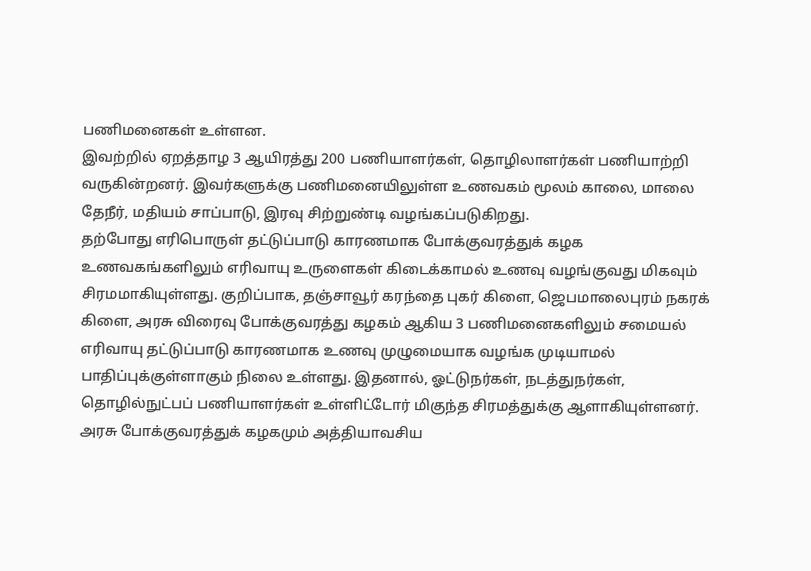பணிமனைகள் உள்ளன.
இவற்றில் ஏறத்தாழ 3 ஆயிரத்து 200 பணியாளர்கள், தொழிலாளர்கள் பணியாற்றி வருகின்றனர். இவர்களுக்கு பணிமனையிலுள்ள உணவகம் மூலம் காலை, மாலை தேநீர், மதியம் சாப்பாடு, இரவு சிற்றுண்டி வழங்கப்படுகிறது.
தற்போது எரிபொருள் தட்டுப்பாடு காரணமாக போக்குவரத்துக் கழக உணவகங்களிலும் எரிவாயு உருளைகள் கிடைக்காமல் உணவு வழங்குவது மிகவும் சிரமமாகியுள்ளது. குறிப்பாக, தஞ்சாவூர் கரந்தை புகர் கிளை, ஜெபமாலைபுரம் நகரக் கிளை, அரசு விரைவு போக்குவரத்து கழகம் ஆகிய 3 பணிமனைகளிலும் சமையல் எரிவாயு தட்டுப்பாடு காரணமாக உணவு முழுமையாக வழங்க முடியாமல் பாதிப்புக்குள்ளாகும் நிலை உள்ளது. இதனால், ஓட்டுநர்கள், நடத்துநர்கள், தொழில்நுட்பப் பணியாளர்கள் உள்ளிட்டோர் மிகுந்த சிரமத்துக்கு ஆளாகியுள்ளனர்.
அரசு போக்குவரத்துக் கழகமும் அத்தியாவசிய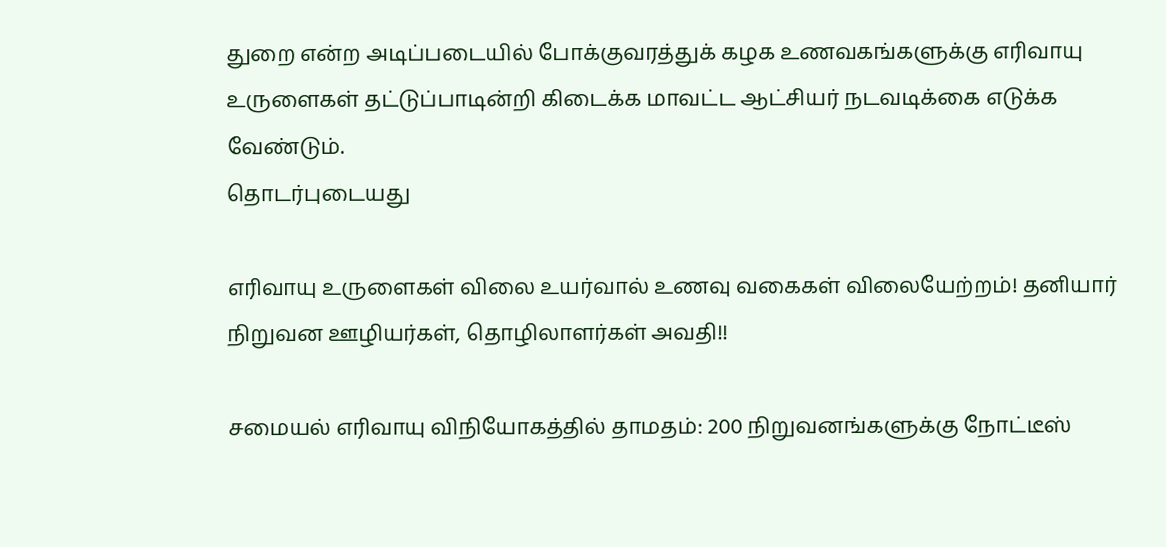துறை என்ற அடிப்படையில் போக்குவரத்துக் கழக உணவகங்களுக்கு எரிவாயு உருளைகள் தட்டுப்பாடின்றி கிடைக்க மாவட்ட ஆட்சியர் நடவடிக்கை எடுக்க வேண்டும்.
தொடர்புடையது

எரிவாயு உருளைகள் விலை உயர்வால் உணவு வகைகள் விலையேற்றம்! தனியார் நிறுவன ஊழியர்கள், தொழிலாளர்கள் அவதி!!

சமையல் எரிவாயு விநியோகத்தில் தாமதம்: 200 நிறுவனங்களுக்கு நோட்டீஸ்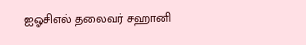ஐஓசிஎல் தலைவர் சஹானி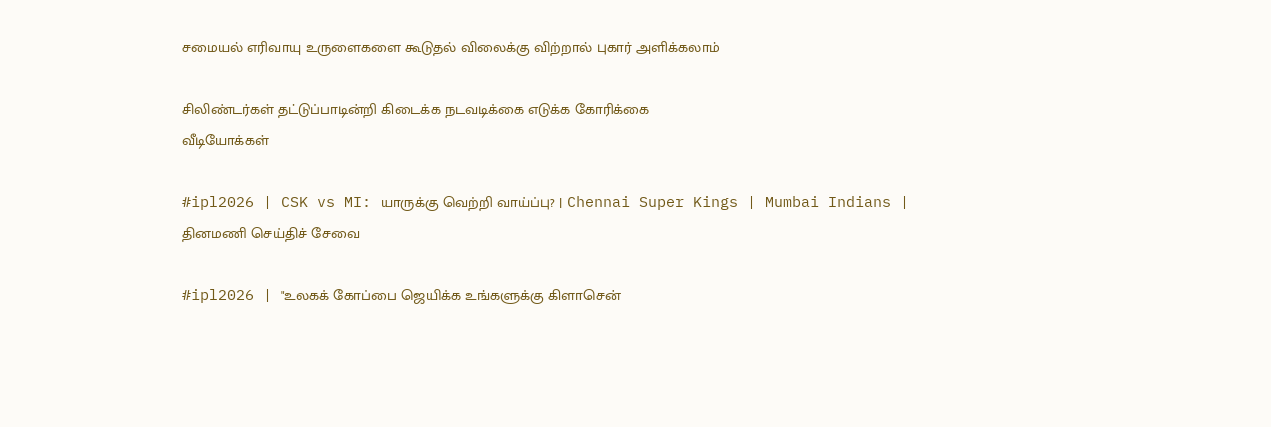சமையல் எரிவாயு உருளைகளை கூடுதல் விலைக்கு விற்றால் புகார் அளிக்கலாம்

சிலிண்டர்கள் தட்டுப்பாடின்றி கிடைக்க நடவடிக்கை எடுக்க கோரிக்கை
வீடியோக்கள்

#ipl2026 | CSK vs MI: யாருக்கு வெற்றி வாய்ப்பு? | Chennai Super Kings | Mumbai Indians |
தினமணி செய்திச் சேவை

#ipl2026 | "உலகக் கோப்பை ஜெயிக்க உங்களுக்கு கிளாசென்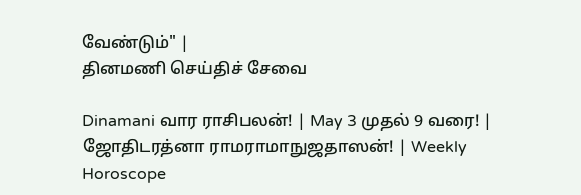வேண்டும்" |
தினமணி செய்திச் சேவை

Dinamani வார ராசிபலன்! | May 3 முதல் 9 வரை! | ஜோதிடரத்னா ராமராமாநுஜதாஸன்! | Weekly Horoscope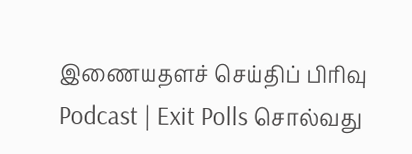இணையதளச் செய்திப் பிரிவு
Podcast | Exit Polls சொல்வது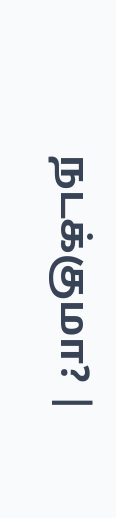நடக்குமா? |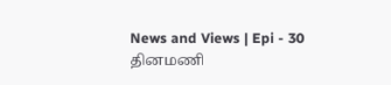News and Views | Epi - 30
தினமணி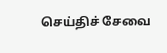செய்திச் சேவை